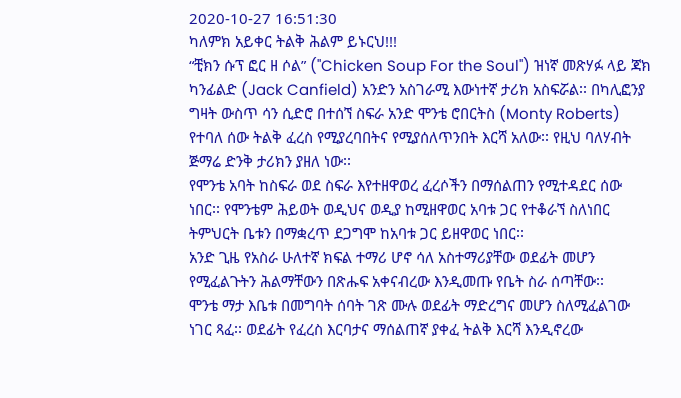2020-10-27 16:51:30
ካለምክ አይቀር ትልቅ ሕልም ይኑርህ!!!
“ቺክን ሱፕ ፎር ዘ ሶል” ("Chicken Soup For the Soul") ዝነኛ መጽሃፉ ላይ ጃክ ካንፊልድ (Jack Canfield) አንድን አስገራሚ እውነተኛ ታሪክ አስፍሯል፡፡ በካሊፎንያ ግዛት ውስጥ ሳን ሲድሮ በተሰኘ ስፍራ አንድ ሞንቴ ሮበርትስ (Monty Roberts) የተባለ ሰው ትልቅ ፈረስ የሚያረባበትና የሚያሰለጥንበት እርሻ አለው፡፡ የዚህ ባለሃብት ጅማሬ ድንቅ ታሪክን ያዘለ ነው፡፡
የሞንቴ አባት ከስፍራ ወደ ስፍራ እየተዘዋወረ ፈረሶችን በማሰልጠን የሚተዳደር ሰው ነበር፡፡ የሞንቴም ሕይወት ወዲህና ወዲያ ከሚዘዋወር አባቱ ጋር የተቆራኘ ስለነበር ትምህርት ቤቱን በማቋረጥ ደጋግሞ ከአባቱ ጋር ይዘዋወር ነበር፡፡
አንድ ጊዜ የአስራ ሁለተኛ ክፍል ተማሪ ሆኖ ሳለ አስተማሪያቸው ወደፊት መሆን የሚፈልጉትን ሕልማቸውን በጽሑፍ አቀናብረው እንዲመጡ የቤት ስራ ሰጣቸው፡፡
ሞንቴ ማታ እቤቱ በመግባት ሰባት ገጽ ሙሉ ወደፊት ማድረግና መሆን ስለሚፈልገው ነገር ጻፈ፡፡ ወደፊት የፈረስ እርባታና ማሰልጠኛ ያቀፈ ትልቅ እርሻ እንዲኖረው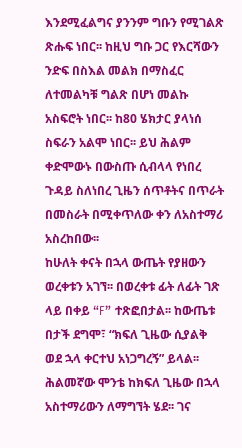እንደሚፈልግና ያንንም ግቡን የሚገልጽ ጽሑፍ ነበር፡፡ ከዚህ ግቡ ጋር የእርሻውን ንድፍ በስእል መልክ በማስፈር ለተመልካቹ ግልጽ በሆነ መልኩ አስፍሮት ነበር፡፡ ከ80 ሄክታር ያላነሰ ስፍራን አልሞ ነበር፡፡ ይህ ሕልም ቀድሞውኑ በውስጡ ሲብላላ የነበረ ጉዳይ ስለነበረ ጊዜን ሰጥቶትና በጥራት በመስራት በሚቀጥለው ቀን ለአስተማሪ አስረከበው፡፡
ከሁለት ቀናት በኋላ ውጤት የያዘውን ወረቀቱን አገኘ፡፡ በወረቀቱ ፊት ለፊት ገጽ ላይ በቀይ “F” ተጽፎበታል፡፡ ከውጤቱ በታች ደግሞ፣ “ክፍለ ጊዜው ሲያልቅ ወደ ኋላ ቀርተህ አነጋግረኝ” ይላል፡፡
ሕልመኛው ሞንቴ ከክፍለ ጊዜው በኋላ አስተማሪውን ለማግኘት ሄደ፡፡ ገና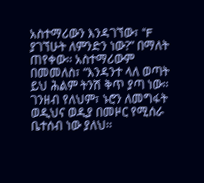አስተማሪውን እንዳገኘው፣ “F ያገኘሁት ለምንድን ነው?” በማለት ጠየቀው፡፡ አስተማሪውም በመመለስ፣ “እንዳንተ ላለ ወጣት ይህ ሕልም ትንሽ ቅጥ ያጣ ነው፡፡ ገንዘብ የለህም፣ ኑሮን ለመግፋት ወዲህና ወዲያ በመዞር የሚሰራ ቤተሰብ ነው ያለህ፡፡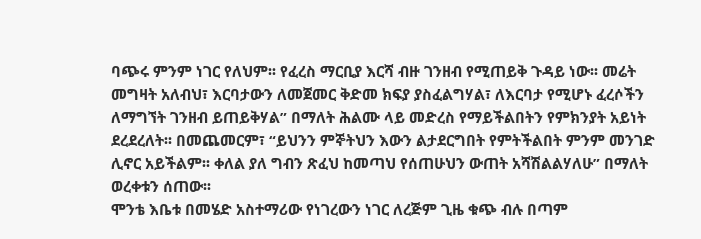ባጭሩ ምንም ነገር የለህም፡፡ የፈረስ ማርቢያ እርሻ ብዙ ገንዘብ የሚጠይቅ ጉዳይ ነው፡፡ መሬት መግዛት አለብህ፣ እርባታውን ለመጀመር ቅድመ ክፍያ ያስፈልግሃል፣ ለእርባታ የሚሆኑ ፈረሶችን ለማግኘት ገንዘብ ይጠይቅሃል” በማለት ሕልሙ ላይ መድረስ የማይችልበትን የምክንያት አይነት ደረደረለት፡፡ በመጨመርም፣ “ይህንን ምኞትህን እውን ልታደርግበት የምትችልበት ምንም መንገድ ሊኖር አይችልም፡፡ ቀለል ያለ ግብን ጽፈህ ከመጣህ የሰጠሁህን ውጠት አሻሽልልሃለሁ” በማለት ወረቀቱን ሰጠው፡፡
ሞንቴ እቤቱ በመሄድ አስተማሪው የነገረውን ነገር ለረጅም ጊዜ ቁጭ ብሉ በጣም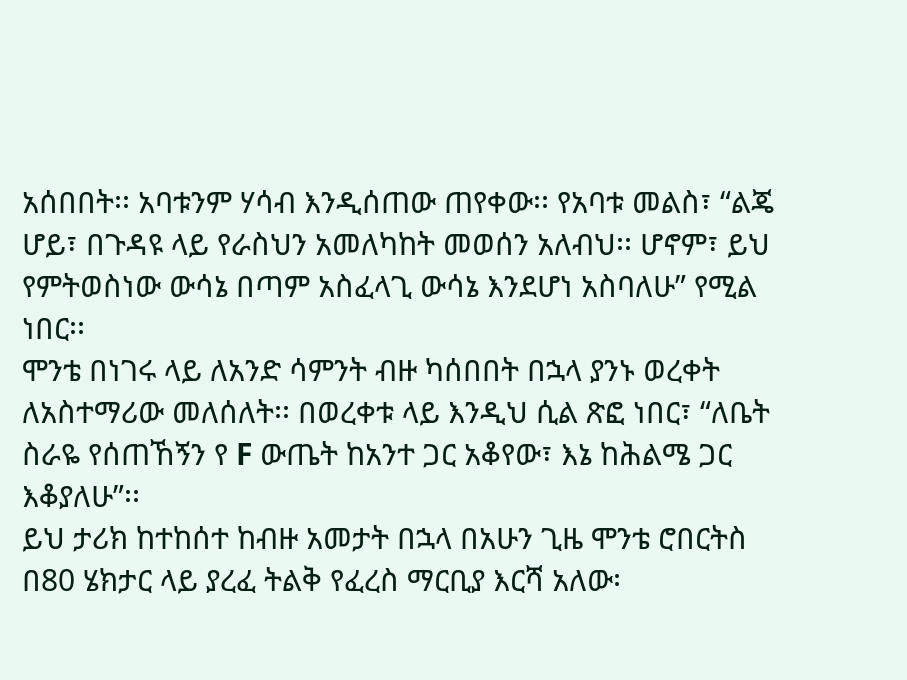አሰበበት፡፡ አባቱንም ሃሳብ እንዲሰጠው ጠየቀው፡፡ የአባቱ መልስ፣ “ልጄ ሆይ፣ በጉዳዩ ላይ የራስህን አመለካከት መወሰን አለብህ፡፡ ሆኖም፣ ይህ የምትወስነው ውሳኔ በጣም አስፈላጊ ውሳኔ እንደሆነ አስባለሁ” የሚል ነበር፡፡
ሞንቴ በነገሩ ላይ ለአንድ ሳምንት ብዙ ካሰበበት በኋላ ያንኑ ወረቀት ለአስተማሪው መለሰለት፡፡ በወረቀቱ ላይ እንዲህ ሲል ጽፎ ነበር፣ “ለቤት ስራዬ የሰጠኸኝን የ F ውጤት ከአንተ ጋር አቆየው፣ እኔ ከሕልሜ ጋር እቆያለሁ”፡፡
ይህ ታሪክ ከተከሰተ ከብዙ አመታት በኋላ በአሁን ጊዜ ሞንቴ ሮበርትስ በ80 ሄክታር ላይ ያረፈ ትልቅ የፈረስ ማርቢያ እርሻ አለው፡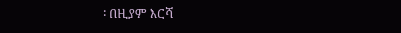፡ በዚያም እርሻ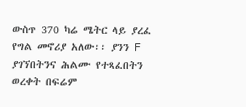ውስጥ 370 ካሬ ሜትር ላይ ያረፈ የግል መኖሪያ አለው፡፡ ያንን F ያገኘበትንና ሕልሙ የተጻፈበትን ወረቀት በፍሬም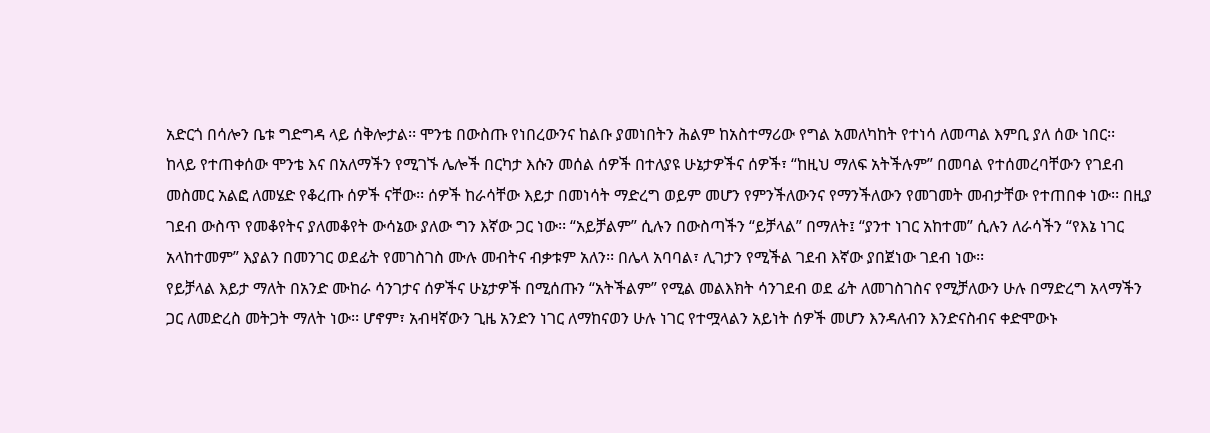አድርጎ በሳሎን ቤቱ ግድግዳ ላይ ሰቅሎታል፡፡ ሞንቴ በውስጡ የነበረውንና ከልቡ ያመነበትን ሕልም ከአስተማሪው የግል አመለካከት የተነሳ ለመጣል እምቢ ያለ ሰው ነበር፡፡
ከላይ የተጠቀሰው ሞንቴ እና በአለማችን የሚገኙ ሌሎች በርካታ እሱን መሰል ሰዎች በተለያዩ ሁኔታዎችና ሰዎች፣ “ከዚህ ማለፍ አትችሉም” በመባል የተሰመረባቸውን የገደብ መስመር አልፎ ለመሄድ የቆረጡ ሰዎች ናቸው፡፡ ሰዎች ከራሳቸው እይታ በመነሳት ማድረግ ወይም መሆን የምንችለውንና የማንችለውን የመገመት መብታቸው የተጠበቀ ነው፡፡ በዚያ ገደብ ውስጥ የመቆየትና ያለመቆየት ውሳኔው ያለው ግን እኛው ጋር ነው፡፡ “አይቻልም” ሲሉን በውስጣችን “ይቻላል” በማለት፤ “ያንተ ነገር አከተመ” ሲሉን ለራሳችን “የእኔ ነገር አላከተመም” እያልን በመንገር ወደፊት የመገስገስ ሙሉ መብትና ብቃቱም አለን፡፡ በሌላ አባባል፣ ሊገታን የሚችል ገደብ እኛው ያበጀነው ገደብ ነው፡፡
የይቻላል እይታ ማለት በአንድ ሙከራ ሳንገታና ሰዎችና ሁኔታዎች በሚሰጡን “አትችልም” የሚል መልእክት ሳንገደብ ወደ ፊት ለመገስገስና የሚቻለውን ሁሉ በማድረግ አላማችን ጋር ለመድረስ መትጋት ማለት ነው፡፡ ሆኖም፣ አብዛኛውን ጊዜ አንድን ነገር ለማከናወን ሁሉ ነገር የተሟላልን አይነት ሰዎች መሆን እንዳለብን እንድናስብና ቀድሞውኑ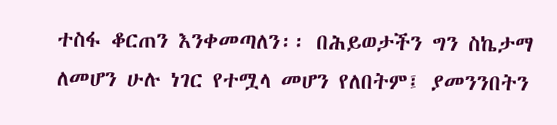ተስፋ ቆርጠን እንቀመጣለን፡፡ በሕይወታችን ግን ስኬታማ ለመሆን ሁሉ ነገር የተሟላ መሆን የለበትም፤ ያመንንበትን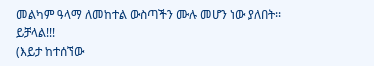መልካም ዓላማ ለመከተል ውስጣችን ሙሉ መሆን ነው ያለበት፡፡ ይቻላል!!!
(እይታ ከተሰኘው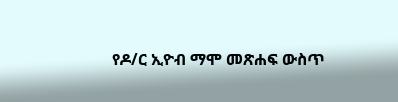የዶ/ር ኢዮብ ማሞ መጽሐፍ ውስጥ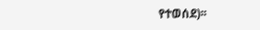የተወሰደ)፡፡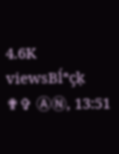4.6K viewsBĺªçķ ✟✞ ⒶⓃ, 13:51